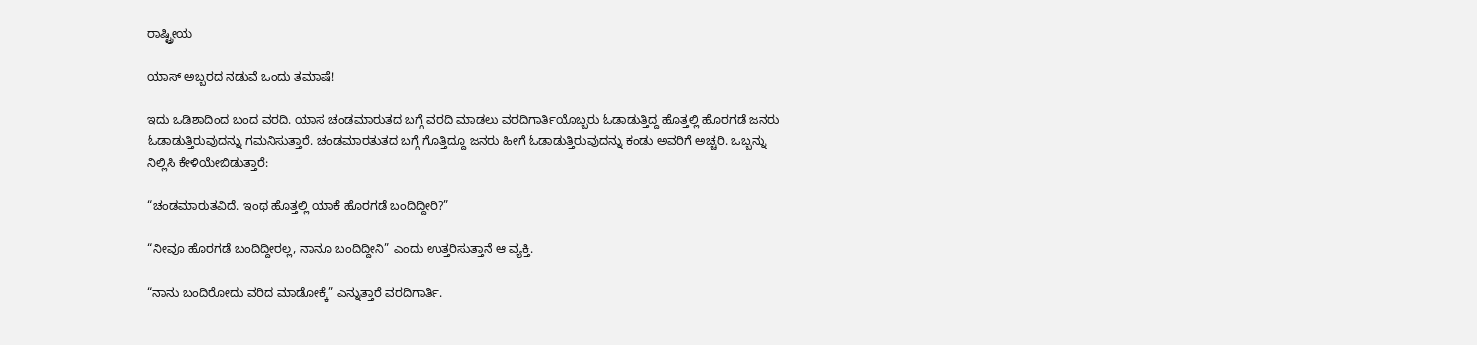ರಾಷ್ಟ್ರೀಯ

ಯಾಸ್ ಅಬ್ಬರದ ನಡುವೆ ಒಂದು ತಮಾಷೆ!

ಇದು ಒಡಿಶಾದಿಂದ ಬಂದ ವರದಿ. ಯಾಸ ಚಂಡಮಾರುತದ ಬಗ್ಗೆ ವರದಿ ಮಾಡಲು ವರದಿಗಾರ್ತಿಯೊಬ್ಬರು ಓಡಾಡುತ್ತಿದ್ದ ಹೊತ್ತಲ್ಲಿ ಹೊರಗಡೆ ಜನರು ಓಡಾಡುತ್ತಿರುವುದನ್ನು ಗಮನಿಸುತ್ತಾರೆ. ಚಂಡಮಾರತುತದ ಬಗ್ಗೆ ಗೊತ್ತಿದ್ದೂ ಜನರು ಹೀಗೆ ಓಡಾಡುತ್ತಿರುವುದನ್ನು ಕಂಡು ಅವರಿಗೆ ಅಚ್ಚರಿ. ಒಬ್ಬನ್ನು ನಿಲ್ಲಿಸಿ ಕೇಳಿಯೇಬಿಡುತ್ತಾರೆ:

“ಚಂಡಮಾರುತವಿದೆ. ಇಂಥ ಹೊತ್ತಲ್ಲಿ ಯಾಕೆ ಹೊರಗಡೆ ಬಂದಿದ್ದೀರಿ?”

“ನೀವೂ ಹೊರಗಡೆ ಬಂದಿದ್ದೀರಲ್ಲ, ನಾನೂ ಬಂದಿದ್ದೀನಿ” ಎಂದು ಉತ್ತರಿಸುತ್ತಾನೆ ಆ ವ್ಯಕ್ತಿ.

“ನಾನು ಬಂದಿರೋದು ವರಿದ ಮಾಡೋಕ್ಕೆ” ಎನ್ನುತ್ತಾರೆ ವರದಿಗಾರ್ತಿ.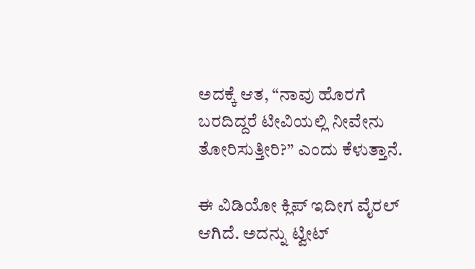ಅದಕ್ಕೆ ಆತ, “ನಾವು ಹೊರಗೆ ಬರದಿದ್ದರೆ ಟೀವಿಯಲ್ಲಿ ನೀವೇನು ತೋರಿಸುತ್ತೀರಿ?” ಎಂದು ಕೆಳುತ್ತಾನೆ.

ಈ ವಿಡಿಯೋ ಕ್ಲಿಪ್ ಇದೀಗ ವೈರಲ್ ಆಗಿದೆ. ಅದನ್ನು ಟ್ವೀಟ್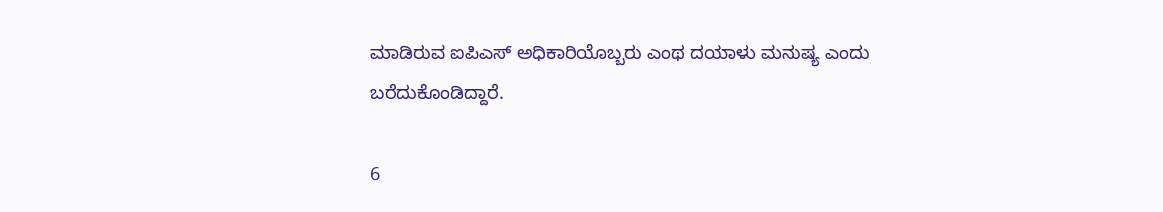ಮಾಡಿರುವ ಐಪಿಎಸ್ ಅಧಿಕಾರಿಯೊಬ್ಬರು ಎಂಥ ದಯಾಳು ಮನುಷ್ಯ ಎಂದು ಬರೆದುಕೊಂಡಿದ್ದಾರೆ.

6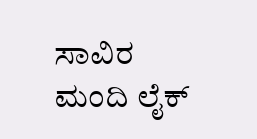ಸಾವಿರ ಮಂದಿ ಲೈಕ್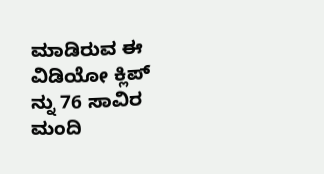ಮಾಡಿರುವ ಈ ವಿಡಿಯೋ ಕ್ಲಿಪ್ ನ್ನು 76 ಸಾವಿರ ಮಂದಿ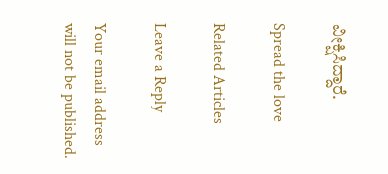ವೀಕ್ಷಿಸಿದ್ದಾರೆ.

Spread the love

Related Articles

Leave a Reply

Your email address will not be published.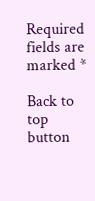Required fields are marked *

Back to top button